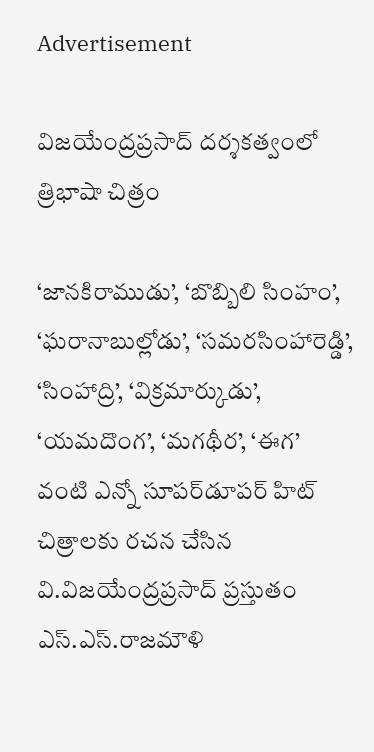Advertisement

విజయేంద్రప్రసాద్‌ దర్శకత్వంలో త్రిభాషా చిత్రం

‘జానకిరాముడు’, ‘బొబ్బిలి సింహం’, ‘ఘరానాబుల్లోడు’, ‘సమరసింహారెడ్డి’, ‘సింహాద్రి’, ‘విక్రమార్కుడు’, ‘యమదొంగ’, ‘మగథీర’, ‘ఈగ’  వంటి ఎన్నో సూపర్‌డూపర్‌ హిట్‌ చిత్రాలకు రచన చేసిన వి.విజయేంద్రప్రసాద్‌ ప్రస్తుతం ఎస్‌.ఎస్‌.రాజమౌళి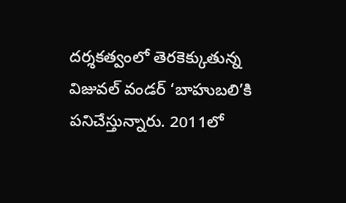దర్శకత్వంలో తెరకెక్కుతున్న విజువల్‌ వండర్‌ ‘బాహుబలి’కి పనిచేస్తున్నారు. 2011లో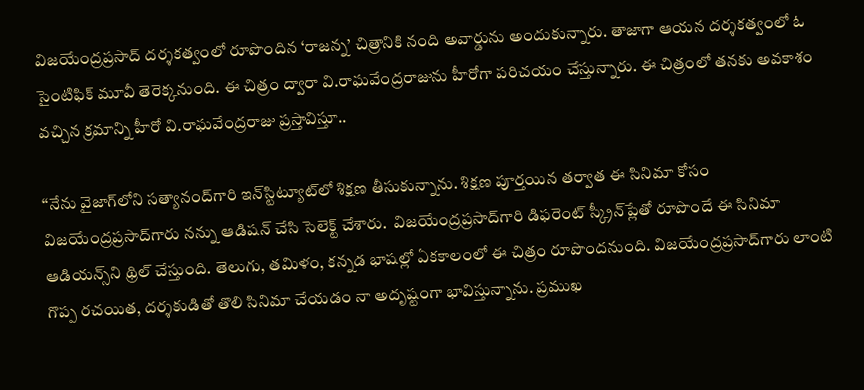విజయేంద్రప్రసాద్‌ దర్శకత్వంలో రూపొందిన ‘రాజన్న’ చిత్రానికి నంది అవార్డును అందుకున్నారు. తాజాగా ఆయన దర్శకత్వంలో ఓ సైంటిఫిక్‌ మూవీ తెరెక్కనుంది. ఈ చిత్రం ద్వారా వి.రాఘవేంద్రరాజును హీరోగా పరిచయం చేస్తున్నారు. ఈ చిత్రంలో తనకు అవకాశం వచ్చిన క్రమాన్ని హీరో వి.రాఘవేంద్రరాజు ప్రస్తావిస్తూ..

‘‘నేను వైజాగ్‌లోని సత్యానంద్‌గారి ఇన్‌స్టిట్యూట్‌లో శిక్షణ తీసుకున్నాను. శిక్షణ పూర్తయిన తర్వాత ఈ సినిమా కోసం  విజయేంద్రప్రసాద్‌గారు నన్ను ఆడిషన్‌ చేసి సెలెక్ట్‌ చేశారు.  విజయేంద్రప్రసాద్‌గారి డిఫరెంట్‌ స్క్రీన్‌ప్లేతో రూపొందే ఈ సినిమా ఆడియన్స్‌ని థ్రిల్‌ చేస్తుంది. తెలుగు, తమిళం, కన్నడ భాషల్లో ఏకకాలంలో ఈ చిత్రం రూపొందనుంది. విజయేంద్రప్రసాద్‌గారు లాంటి గొప్ప రచయిత, దర్శకుడితో తొలి సినిమా చేయడం నా అదృష్టంగా భావిస్తున్నాను. ప్రముఖ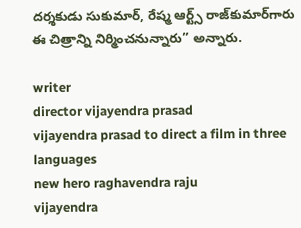దర్శకుడు సుకుమార్‌, రేష్మ ఆర్ట్స్‌ రాజ్‌కుమార్‌గారు ఈ చిత్రాన్ని నిర్మించనున్నారు’’ అన్నారు.

writer
director vijayendra prasad
vijayendra prasad to direct a film in three languages
new hero raghavendra raju
vijayendra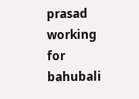prasad working for bahubali